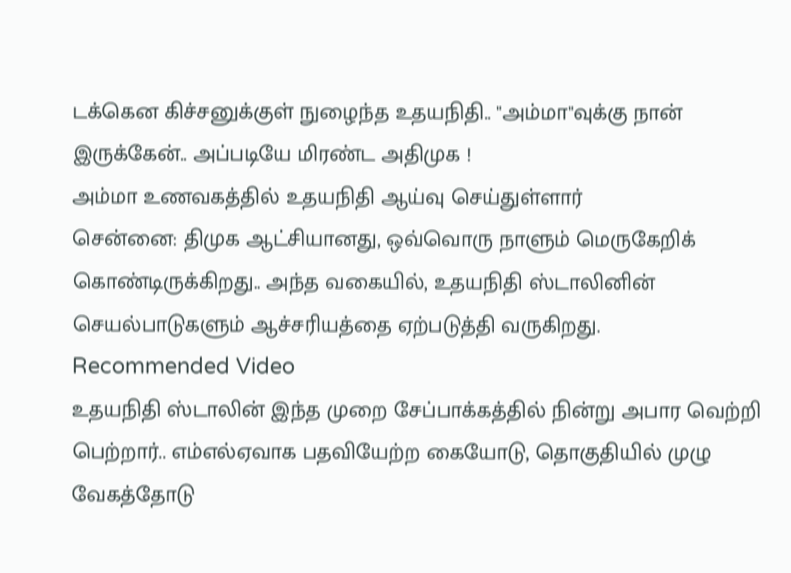டக்கென கிச்சனுக்குள் நுழைந்த உதயநிதி.. "அம்மா"வுக்கு நான் இருக்கேன்.. அப்படியே மிரண்ட அதிமுக !
அம்மா உணவகத்தில் உதயநிதி ஆய்வு செய்துள்ளார்
சென்னை: திமுக ஆட்சியானது, ஒவ்வொரு நாளும் மெருகேறிக் கொண்டிருக்கிறது.. அந்த வகையில், உதயநிதி ஸ்டாலினின் செயல்பாடுகளும் ஆச்சரியத்தை ஏற்படுத்தி வருகிறது.
Recommended Video
உதயநிதி ஸ்டாலின் இந்த முறை சேப்பாக்கத்தில் நின்று அபார வெற்றி பெற்றார்.. எம்எல்ஏவாக பதவியேற்ற கையோடு, தொகுதியில் முழு வேகத்தோடு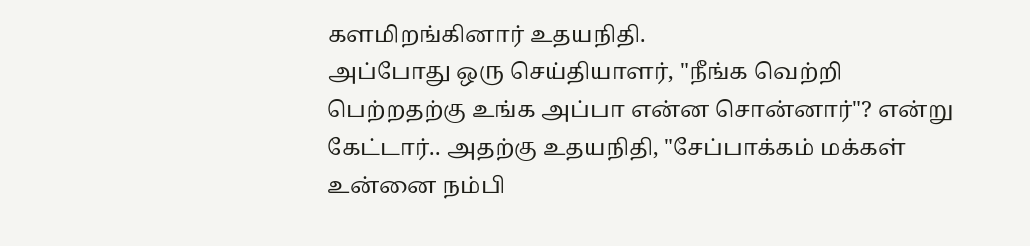களமிறங்கினார் உதயநிதி.
அப்போது ஒரு செய்தியாளர், "நீங்க வெற்றி பெற்றதற்கு உங்க அப்பா என்ன சொன்னார்"? என்று கேட்டார்.. அதற்கு உதயநிதி, "சேப்பாக்கம் மக்கள் உன்னை நம்பி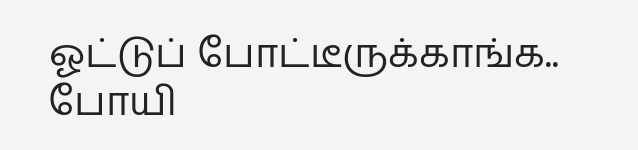ஓட்டுப் போட்டீருக்காங்க.. போயி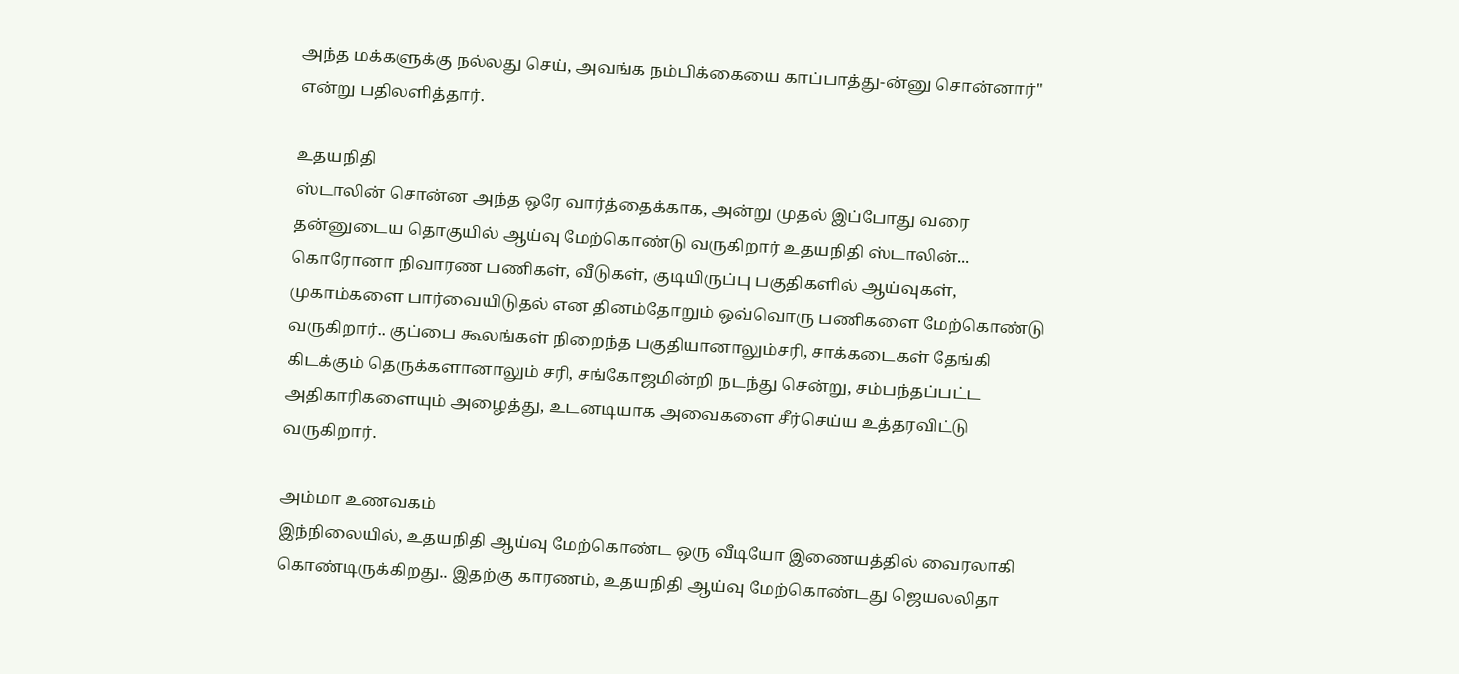அந்த மக்களுக்கு நல்லது செய், அவங்க நம்பிக்கையை காப்பாத்து-ன்னு சொன்னார்" என்று பதிலளித்தார்.

உதயநிதி
ஸ்டாலின் சொன்ன அந்த ஒரே வார்த்தைக்காக, அன்று முதல் இப்போது வரை தன்னுடைய தொகுயில் ஆய்வு மேற்கொண்டு வருகிறார் உதயநிதி ஸ்டாலின்... கொரோனா நிவாரண பணிகள், வீடுகள், குடியிருப்பு பகுதிகளில் ஆய்வுகள், முகாம்களை பார்வையிடுதல் என தினம்தோறும் ஒவ்வொரு பணிகளை மேற்கொண்டு வருகிறார்.. குப்பை கூலங்கள் நிறைந்த பகுதியானாலும்சரி, சாக்கடைகள் தேங்கி கிடக்கும் தெருக்களானாலும் சரி, சங்கோஜமின்றி நடந்து சென்று, சம்பந்தப்பட்ட அதிகாரிகளையும் அழைத்து, உடனடியாக அவைகளை சீர்செய்ய உத்தரவிட்டு வருகிறார்.

அம்மா உணவகம்
இந்நிலையில், உதயநிதி ஆய்வு மேற்கொண்ட ஒரு வீடியோ இணையத்தில் வைரலாகி கொண்டிருக்கிறது.. இதற்கு காரணம், உதயநிதி ஆய்வு மேற்கொண்டது ஜெயலலிதா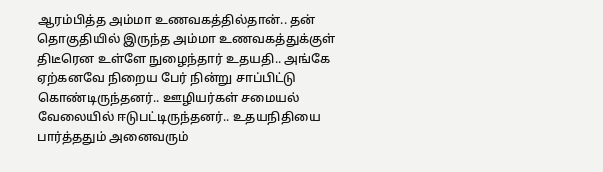ஆரம்பித்த அம்மா உணவகத்தில்தான்.. தன் தொகுதியில் இருந்த அம்மா உணவகத்துக்குள் திடீரென உள்ளே நுழைந்தார் உதயதி.. அங்கே ஏற்கனவே நிறைய பேர் நின்று சாப்பிட்டு கொண்டிருந்தனர்.. ஊழியர்கள் சமையல் வேலையில் ஈடுபட்டிருந்தனர்.. உதயநிதியை பார்த்ததும் அனைவரும்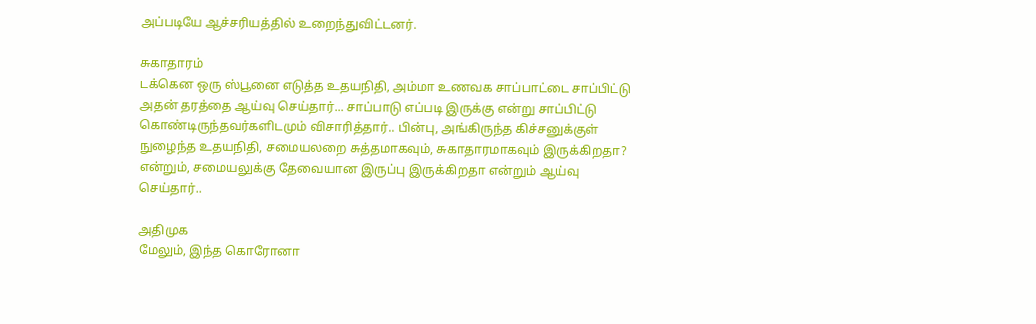அப்படியே ஆச்சரியத்தில் உறைந்துவிட்டனர்.

சுகாதாரம்
டக்கென ஒரு ஸ்பூனை எடுத்த உதயநிதி, அம்மா உணவக சாப்பாட்டை சாப்பிட்டு அதன் தரத்தை ஆய்வு செய்தார்... சாப்பாடு எப்படி இருக்கு என்று சாப்பிட்டு கொண்டிருந்தவர்களிடமும் விசாரித்தார்.. பின்பு, அங்கிருந்த கிச்சனுக்குள் நுழைந்த உதயநிதி, சமையலறை சுத்தமாகவும், சுகாதாரமாகவும் இருக்கிறதா? என்றும், சமையலுக்கு தேவையான இருப்பு இருக்கிறதா என்றும் ஆய்வு செய்தார்..

அதிமுக
மேலும், இந்த கொரோனா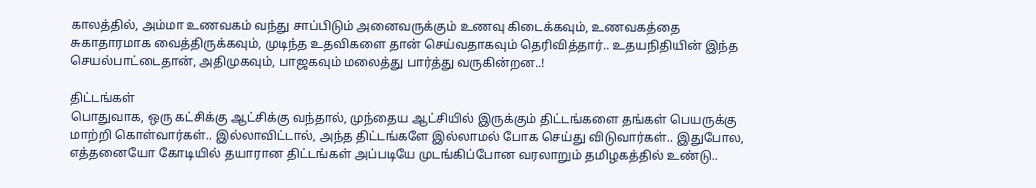காலத்தில், அம்மா உணவகம் வந்து சாப்பிடும் அனைவருக்கும் உணவு கிடைக்கவும், உணவகத்தை சுகாதாரமாக வைத்திருக்கவும், முடிந்த உதவிகளை தான் செய்வதாகவும் தெரிவித்தார்.. உதயநிதியின் இந்த செயல்பாட்டைதான், அதிமுகவும், பாஜகவும் மலைத்து பார்த்து வருகின்றன..!

திட்டங்கள்
பொதுவாக, ஒரு கட்சிக்கு ஆட்சிக்கு வந்தால், முந்தைய ஆட்சியில் இருக்கும் திட்டங்களை தங்கள் பெயருக்கு மாற்றி கொள்வார்கள்.. இல்லாவிட்டால், அந்த திட்டங்களே இல்லாமல் போக செய்து விடுவார்கள்.. இதுபோல, எத்தனையோ கோடியில் தயாரான திட்டங்கள் அப்படியே முடங்கிப்போன வரலாறும் தமிழகத்தில் உண்டு..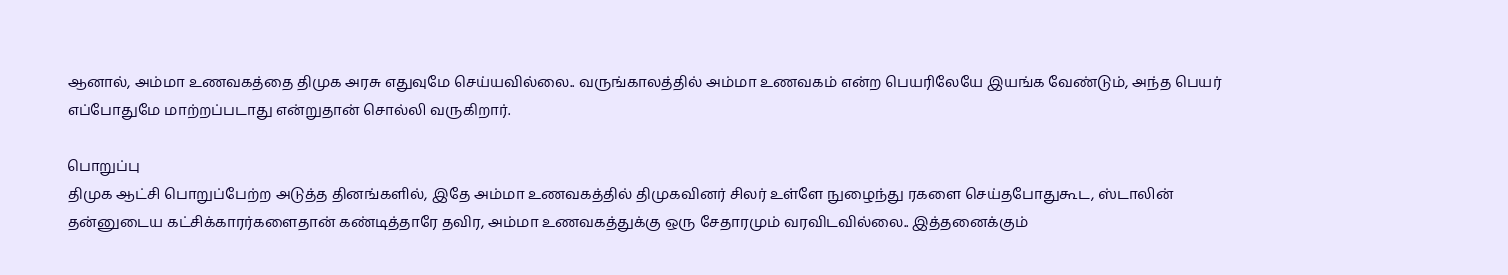ஆனால், அம்மா உணவகத்தை திமுக அரசு எதுவுமே செய்யவில்லை.. வருங்காலத்தில் அம்மா உணவகம் என்ற பெயரிலேயே இயங்க வேண்டும், அந்த பெயர் எப்போதுமே மாற்றப்படாது என்றுதான் சொல்லி வருகிறார்.

பொறுப்பு
திமுக ஆட்சி பொறுப்பேற்ற அடுத்த தினங்களில், இதே அம்மா உணவகத்தில் திமுகவினர் சிலர் உள்ளே நுழைந்து ரகளை செய்தபோதுகூட, ஸ்டாலின் தன்னுடைய கட்சிக்காரர்களைதான் கண்டித்தாரே தவிர, அம்மா உணவகத்துக்கு ஒரு சேதாரமும் வரவிடவில்லை.. இத்தனைக்கும்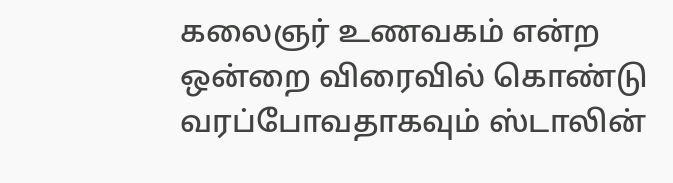கலைஞர் உணவகம் என்ற ஒன்றை விரைவில் கொண்டு வரப்போவதாகவும் ஸ்டாலின்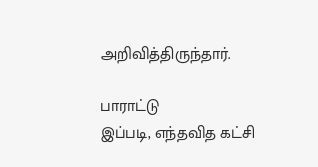அறிவித்திருந்தார்.

பாராட்டு
இப்படி, எந்தவித கட்சி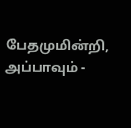பேதமுமின்றி, அப்பாவும் -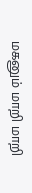மகனும் மாறி மாறி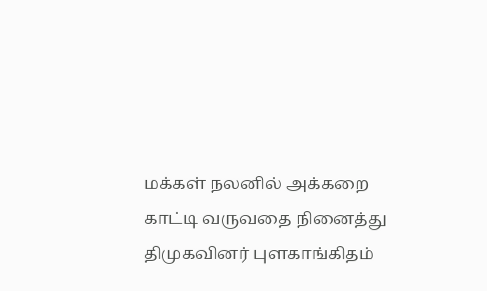மக்கள் நலனில் அக்கறை காட்டி வருவதை நினைத்து திமுகவினர் புளகாங்கிதம்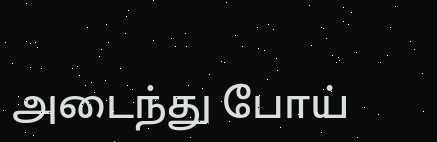அடைந்து போய்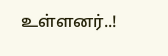உள்ளனர்..!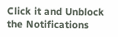Click it and Unblock the Notifications